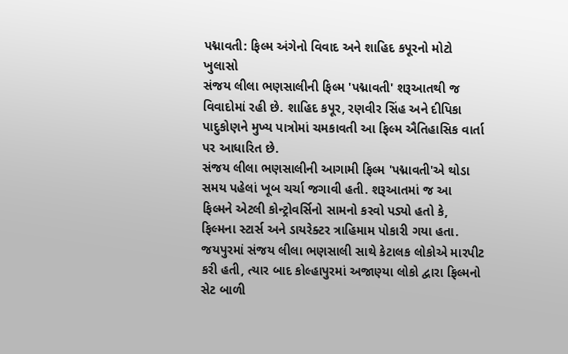પદ્માવતી: ફિલ્મ અંગેનો વિવાદ અને શાહિદ કપૂરનો મોટો ખુલાસો
સંજય લીલા ભણસાલીની ફિલ્મ 'પદ્માવતી' શરૂઆતથી જ વિવાદોમાં રહી છે. શાહિદ કપૂર, રણવીર સિંહ અને દીપિકા પાદુકોણને મુખ્ય પાત્રોમાં ચમકાવતી આ ફિલ્મ ઐતિહાસિક વાર્તા પર આધારિત છે.
સંજય લીલા ભણસાલીની આગામી ફિલ્મ 'પદ્માવતી'એ થોડા સમય પહેલાં ખૂબ ચર્ચા જગાવી હતી. શરૂઆતમાં જ આ ફિલ્મને એટલી કોન્ટ્રોવર્સિનો સામનો કરવો પડ્યો હતો કે, ફિલ્મના સ્ટાર્સ અને ડાયરેક્ટર ત્રાહિમામ પોકારી ગયા હતા. જયપુરમાં સંજય લીલા ભણસાલી સાથે કેટાલક લોકોએ મારપીટ કરી હતી, ત્યાર બાદ કોલ્હાપુરમાં અજાણ્યા લોકો દ્વારા ફિલ્મનો સેટ બાળી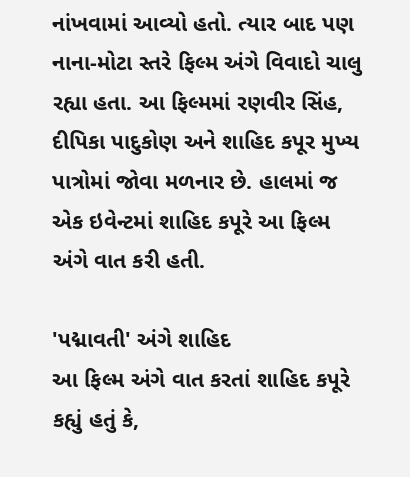નાંખવામાં આવ્યો હતો. ત્યાર બાદ પણ નાના-મોટા સ્તરે ફિલ્મ અંગે વિવાદો ચાલુ રહ્યા હતા. આ ફિલ્મમાં રણવીર સિંહ, દીપિકા પાદુકોણ અને શાહિદ કપૂર મુખ્ય પાત્રોમાં જોવા મળનાર છે. હાલમાં જ એક ઇવેન્ટમાં શાહિદ કપૂરે આ ફિલ્મ અંગે વાત કરી હતી.

'પદ્માવતી' અંગે શાહિદ
આ ફિલ્મ અંગે વાત કરતાં શાહિદ કપૂરે કહ્યું હતું કે,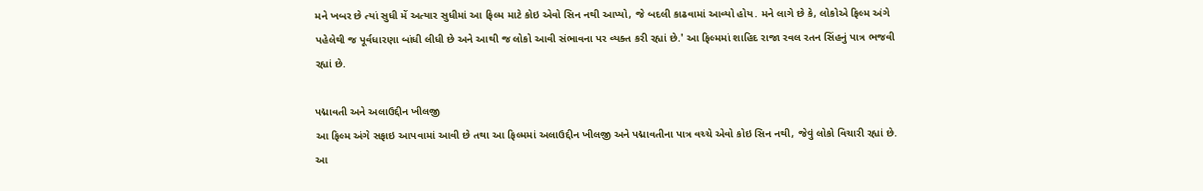મને ખબર છે ત્યાં સુધી મેં અત્યાર સુધીમાં આ ફિલ્મ માટે કોઇ એવો સિન નથી આપ્યો, જે બદલી કાઢવામાં આવ્યો હોય. મને લાગે છે કે, લોકોએ ફિલ્મ અંગે પહેલેથી જ પૂર્વધારણા બાંધી લીધી છે અને આથી જ લોકો આવી સંભાવના પર વ્યક્ત કરી રહ્યાં છે.' આ ફિલ્મમાં શાહિદ રાજા રવલ રતન સિંહનું પાત્ર ભજવી રહ્યાં છે.

પદ્માવતી અને અલાઉદ્દીન ખીલજી
આ ફિલ્મ અંગે સફાઇ આપવામાં આવી છે તથા આ ફિલ્મમાં અલાઉદ્દીન ખીલજી અને પદ્માવતીના પાત્ર વચ્ચે એવો કોઇ સિન નથી, જેવું લોકો વિચારી રહ્યાં છે. આ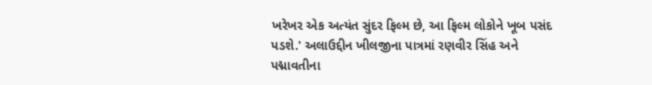ખરેખર એક અત્યંત સુંદર ફિલ્મ છે, આ ફિલ્મ લોકોને ખૂબ પસંદ પડશે.' અલાઉદ્દીન ખીલજીના પાત્રમાં રણવીર સિંહ અને પદ્માવતીના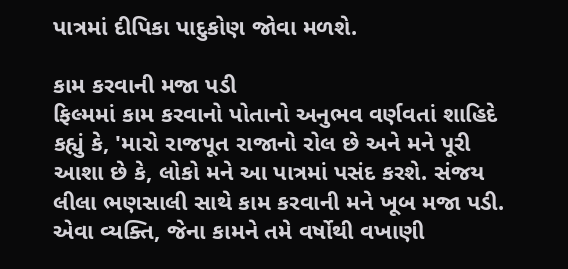પાત્રમાં દીપિકા પાદુકોણ જોવા મળશે.

કામ કરવાની મજા પડી
ફિલ્મમાં કામ કરવાનો પોતાનો અનુભવ વર્ણવતાં શાહિદે કહ્યું કે, 'મારો રાજપૂત રાજાનો રોલ છે અને મને પૂરી આશા છે કે, લોકો મને આ પાત્રમાં પસંદ કરશે. સંજય લીલા ભણસાલી સાથે કામ કરવાની મને ખૂબ મજા પડી. એવા વ્યક્તિ, જેના કામને તમે વર્ષોથી વખાણી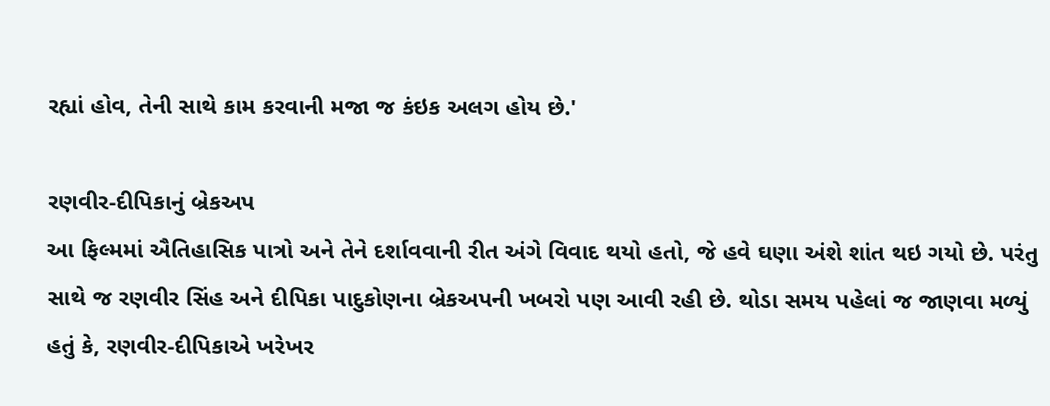રહ્યાં હોવ, તેની સાથે કામ કરવાની મજા જ કંઇક અલગ હોય છે.'

રણવીર-દીપિકાનું બ્રેકઅપ
આ ફિલ્મમાં ઐતિહાસિક પાત્રો અને તેને દર્શાવવાની રીત અંગે વિવાદ થયો હતો, જે હવે ઘણા અંશે શાંત થઇ ગયો છે. પરંતુ સાથે જ રણવીર સિંહ અને દીપિકા પાદુકોણના બ્રેકઅપની ખબરો પણ આવી રહી છે. થોડા સમય પહેલાં જ જાણવા મળ્યું હતું કે, રણવીર-દીપિકાએ ખરેખર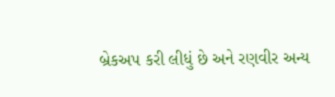બ્રેકઅપ કરી લીધું છે અને રણવીર અન્ય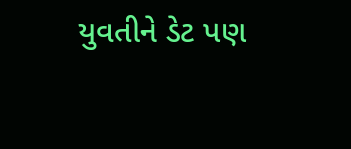યુવતીને ડેટ પણ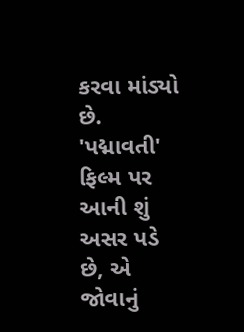કરવા માંડ્યો છે. 'પદ્માવતી' ફિલ્મ પર આની શું અસર પડે છે, એ જોવાનું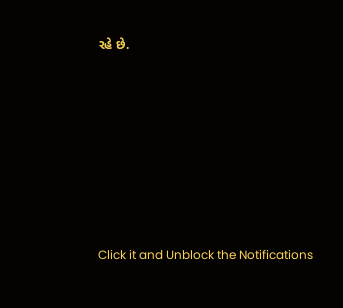રહે છે.












Click it and Unblock the Notifications